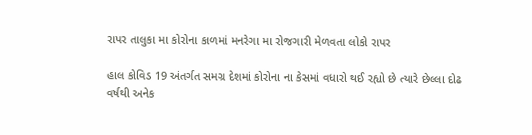રાપર તાલુકા મા કોરોના કાળમાં મનરેગા મા રોજગારી મેળવતા લોકો રાપર

હાલ કોવિડ 19 અંતર્ગત સમગ્ર દેશમાં કોરોના ના કેસમાં વધારો થઈ રહ્યો છે ત્યારે છેલ્લા દોઢ વર્ષથી અનેક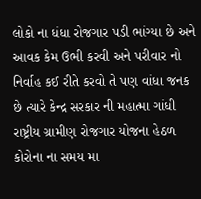લોકો ના ધંધા રોજગાર પડી ભાંગ્યા છે અને આવક કેમ ઉભી કરવી અને પરીવાર નો નિર્વાહ કઈ રીતે કરવો તે પણ વાંધા જનક છે ત્યારે કેન્દ્ર સરકાર ની મહાત્મા ગાંધી રાષ્ટ્રીય ગ્રામીણ રોજગાર યોજના હેઠળ કોરોના ના સમય મા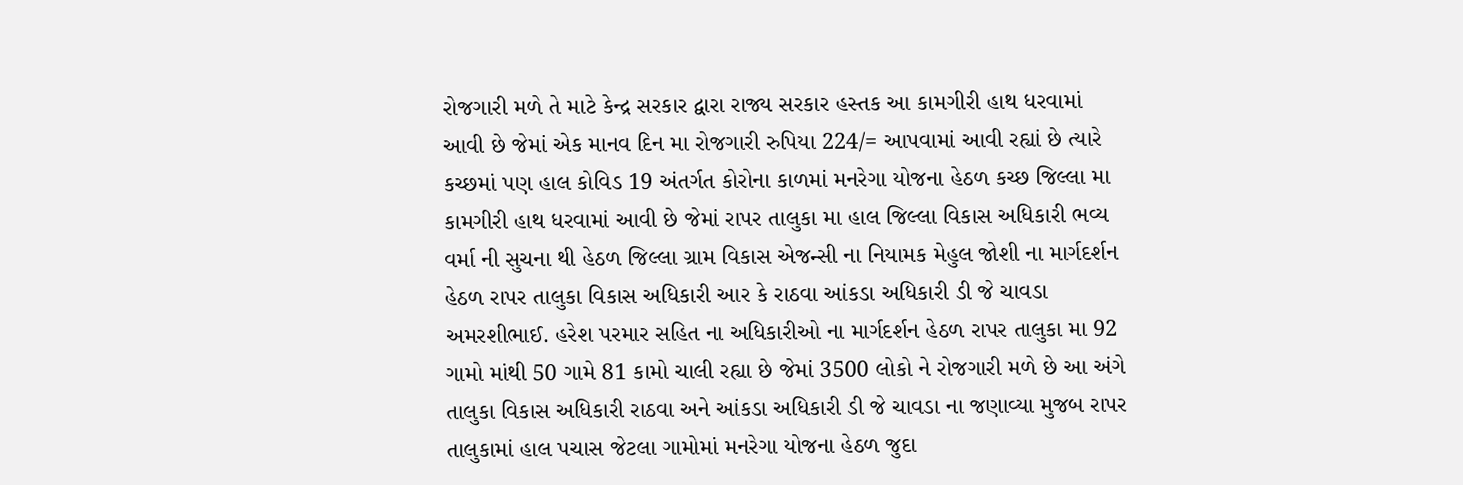રોજગારી મળે તે માટે કેન્દ્ર સરકાર દ્વારા રાજ્ય સરકાર હસ્તક આ કામગીરી હાથ ધરવામાં આવી છે જેમાં એક માનવ દિન મા રોજગારી રુપિયા 224/= આપવામાં આવી રહ્યાં છે ત્યારે કચ્છમાં પણ હાલ કોવિડ 19 અંતર્ગત કોરોના કાળમાં મનરેગા યોજના હેઠળ કચ્છ જિલ્લા મા કામગીરી હાથ ધરવામાં આવી છે જેમાં રાપર તાલુકા મા હાલ જિલ્લા વિકાસ અધિકારી ભવ્ય વર્મા ની સુચના થી હેઠળ જિલ્લા ગ્રામ વિકાસ એજન્સી ના નિયામક મેહુલ જોશી ના માર્ગદર્શન હેઠળ રાપર તાલુકા વિકાસ અધિકારી આર કે રાઠવા આંકડા અધિકારી ડી જે ચાવડા અમરશીભાઈ. હરેશ પરમાર સહિત ના અધિકારીઓ ના માર્ગદર્શન હેઠળ રાપર તાલુકા મા 92 ગામો માંથી 50 ગામે 81 કામો ચાલી રહ્યા છે જેમાં 3500 લોકો ને રોજગારી મળે છે આ અંગે તાલુકા વિકાસ અધિકારી રાઠવા અને આંકડા અધિકારી ડી જે ચાવડા ના જણાવ્યા મુજબ રાપર તાલુકામાં હાલ પચાસ જેટલા ગામોમાં મનરેગા યોજના હેઠળ જુદા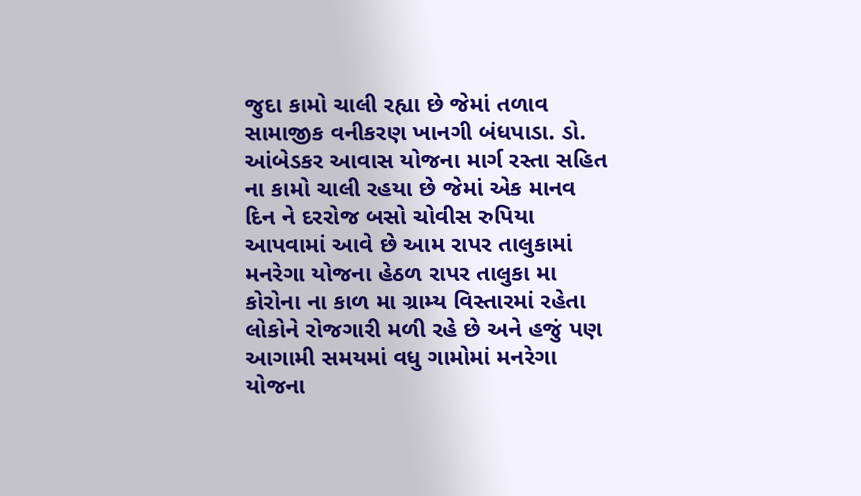જુદા કામો ચાલી રહ્યા છે જેમાં તળાવ સામાજીક વનીકરણ ખાનગી બંધપાડા. ડો. આંબેડકર આવાસ યોજના માર્ગ રસ્તા સહિત ના કામો ચાલી રહયા છે જેમાં એક માનવ દિન ને દરરોજ બસો ચોવીસ રુપિયા આપવામાં આવે છે આમ રાપર તાલુકામાં મનરેગા યોજના હેઠળ રાપર તાલુકા મા કોરોના ના કાળ મા ગ્રામ્ય વિસ્તારમાં રહેતા લોકોને રોજગારી મળી રહે છે અને હજું પણ આગામી સમયમાં વધુ ગામોમાં મનરેગા યોજના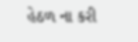હેઠળ ના કરી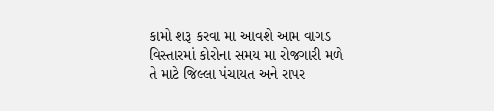કામો શરૂ કરવા મા આવશે આમ વાગડ વિસ્તારમાં કોરોના સમય મા રોજગારી મળે તે માટે જિલ્લા પંચાયત અને રાપર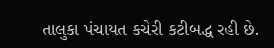તાલુકા પંચાયત કચેરી કટીબદ્ધ રહી છે.